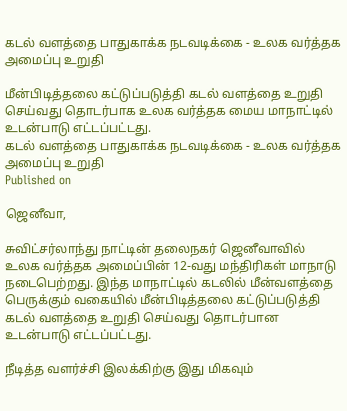கடல் வளத்தை பாதுகாக்க நடவடிக்கை - உலக வர்த்தக அமைப்பு உறுதி

மீன்பிடித்தலை கட்டுப்படுத்தி கடல் வளத்தை உறுதி செய்வது தொடர்பாக உலக வர்த்தக மைய மாநாட்டில் உடன்பாடு எட்டப்பட்டது.
கடல் வளத்தை பாதுகாக்க நடவடிக்கை - உலக வர்த்தக அமைப்பு உறுதி
Published on

ஜெனீவா,

சுவிட்சர்லாந்து நாட்டின் தலைநகர் ஜெனீவாவில் உலக வர்த்தக அமைப்பின் 12-வது மந்திரிகள் மாநாடு நடைபெற்றது. இந்த மாநாட்டில் கடலில் மீன்வளத்தை பெருக்கும் வகையில் மீன்பிடித்தலை கட்டுப்படுத்தி கடல் வளத்தை உறுதி செய்வது தொடர்பான உடன்பாடு எட்டப்பட்டது.

நீடித்த வளர்ச்சி இலக்கிற்கு இது மிகவும்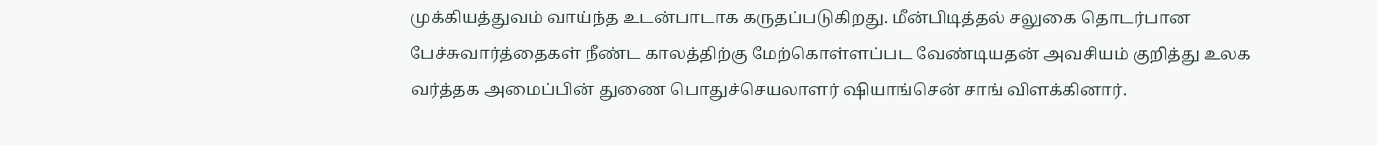முக்கியத்துவம் வாய்ந்த உடன்பாடாக கருதப்படுகிறது. மீன்பிடித்தல் சலுகை தொடர்பான பேச்சுவார்த்தைகள் நீண்ட காலத்திற்கு மேற்கொள்ளப்பட வேண்டியதன் அவசியம் குறித்து உலக வர்த்தக அமைப்பின் துணை பொதுச்செயலாளர் ஷியாங்சென் சாங் விளக்கினார்.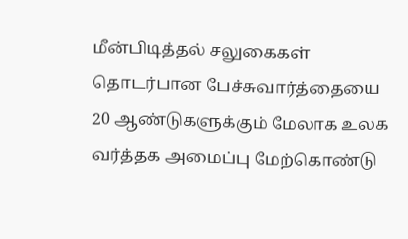மீன்பிடித்தல் சலுகைகள் தொடர்பான பேச்சுவார்த்தையை 20 ஆண்டுகளுக்கும் மேலாக உலக வர்த்தக அமைப்பு மேற்கொண்டு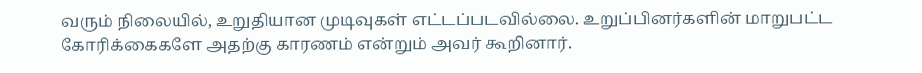வரும் நிலையில், உறுதியான முடிவுகள் எட்டப்படவில்லை. உறுப்பினர்களின் மாறுபட்ட கோரிக்கைகளே அதற்கு காரணம் என்றும் அவர் கூறினார்.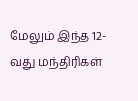மேலும் இந்த 12-வது மந்திரிகள்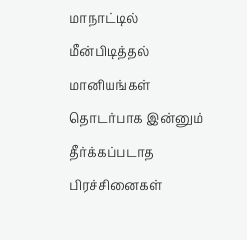மாநாட்டில் மீன்பிடித்தல் மானியங்கள் தொடர்பாக இன்னும் தீர்க்கப்படாத பிரச்சினைகள்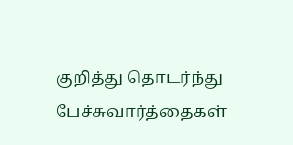குறித்து தொடர்ந்து பேச்சுவார்த்தைகள்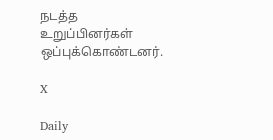நடத்த உறுப்பினர்கள் ஒப்புக்கொண்டனர்.

X

Daily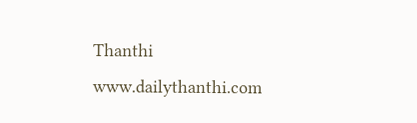Thanthi
www.dailythanthi.com